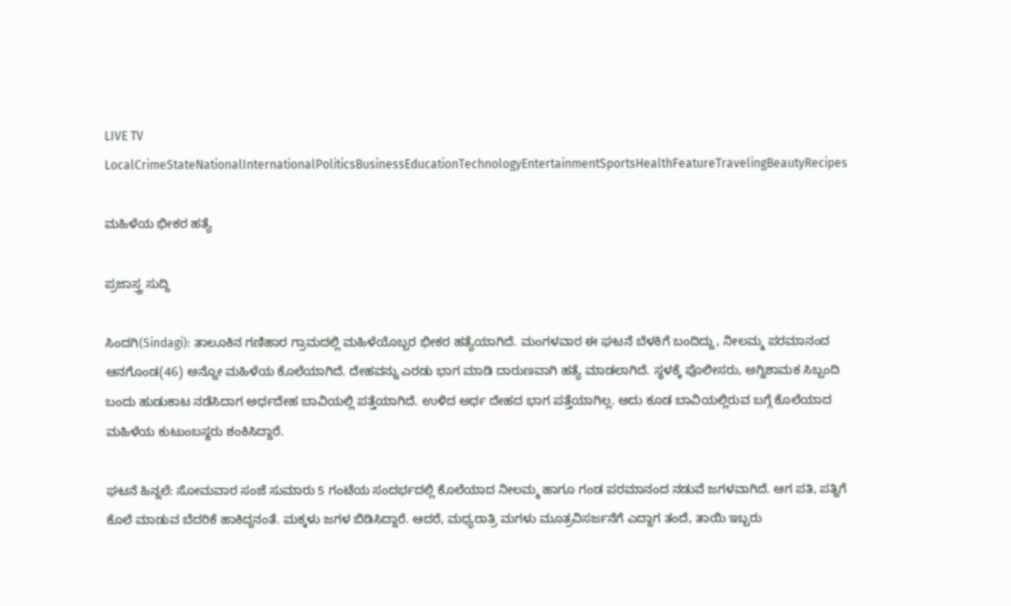LIVE TV LocalCrimeStateNationalInternationalPoliticsBusinessEducationTechnologyEntertainmentSportsHealthFeatureTravelingBeautyRecipes

ಮಹಿಳೆಯ ಭೀಕರ ಹತ್ಯೆ

ಪ್ರಜಾಸ್ತ್ರ ಸುದ್ದಿ

ಸಿಂದಗಿ(Sindagi): ತಾಲೂಕಿನ ಗಣಿಹಾರ ಗ್ರಾಮದಲ್ಲಿ ಮಹಿಳೆಯೊಬ್ಬರ ಭೀಕರ ಹತ್ಯೆಯಾಗಿದೆ. ಮಂಗಳವಾರ ಈ ಘಟನೆ ಬೆಳಕಿಗೆ ಬಂದಿದ್ದು, ನೀಲಮ್ಮ ಪರಮಾನಂದ ಆನಗೊಂಡ(46) ಅನ್ನೋ ಮಹಿಳೆಯ ಕೊಲೆಯಾಗಿದೆ. ದೇಹವನ್ನು ಎರಡು ಭಾಗ ಮಾಡಿ ದಾರುಣವಾಗಿ ಹತ್ಯೆ ಮಾಡಲಾಗಿದೆ. ಸ್ಥಳಕ್ಕೆ ಪೊಲೀಸರು, ಅಗ್ನಿಶಾಮಕ ಸಿಬ್ಬಂದಿ ಬಂದು ಹುಡುಕಾಟ ನಡೆಸಿದಾಗ ಅರ್ಧದೇಹ ಬಾವಿಯಲ್ಲಿ ಪತ್ತೆಯಾಗಿದೆ. ಉಳಿದ ಅರ್ಧ ದೇಹದ ಭಾಗ ಪತ್ತೆಯಾಗಿಲ್ಲ. ಅದು ಕೂಡ ಬಾವಿಯಲ್ಲಿರುವ ಬಗ್ಗೆ ಕೊಲೆಯಾದ ಮಹಿಳೆಯ ಕುಟುಂಬಸ್ಥರು ಶಂಕಿಸಿದ್ದಾರೆ.

ಘಟನೆ ಹಿನ್ನಲೆ: ಸೋಮವಾರ ಸಂಜೆ ಸುಮಾರು 5 ಗಂಟೆಯ ಸಂದರ್ಭದಲ್ಲಿ ಕೊಲೆಯಾದ ನೀಲಮ್ಮ ಹಾಗೂ ಗಂಡ ಪರಮಾನಂದ ನಡುವೆ ಜಗಳವಾಗಿದೆ. ಆಗ ಪತಿ, ಪತ್ನಿಗೆ ಕೊಲೆ ಮಾಡುವ ಬೆದರಿಕೆ ಹಾಕಿದ್ದನಂತೆ. ಮಕ್ಕಳು ಜಗಳ ಬಿಡಿಸಿದ್ದಾರೆ. ಆದರೆ, ಮಧ್ಯರಾತ್ರಿ ಮಗಳು ಮೂತ್ರವಿಸರ್ಜನೆಗೆ ಎದ್ದಾಗ ತಂದೆ, ತಾಯಿ ಇಬ್ಬರು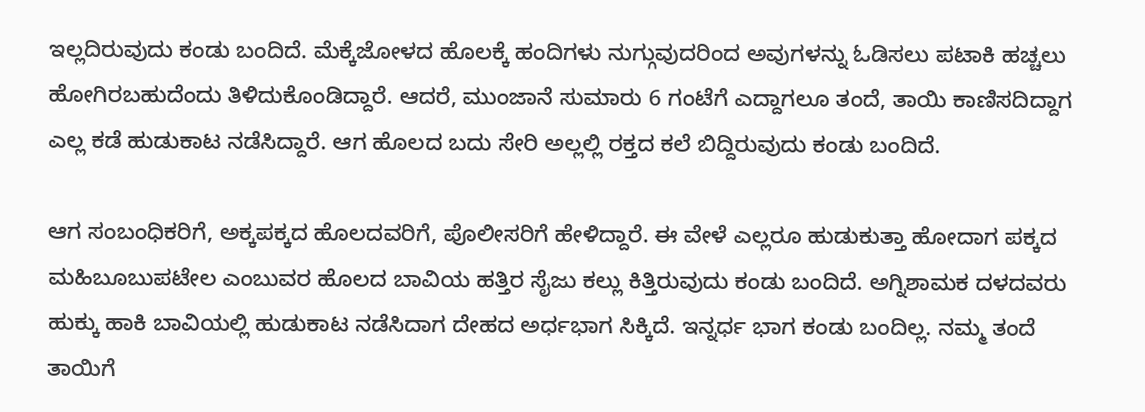ಇಲ್ಲದಿರುವುದು ಕಂಡು ಬಂದಿದೆ. ಮೆಕ್ಕೆಜೋಳದ ಹೊಲಕ್ಕೆ ಹಂದಿಗಳು ನುಗ್ಗುವುದರಿಂದ ಅವುಗಳನ್ನು ಓಡಿಸಲು ಪಟಾಕಿ ಹಚ್ಚಲು ಹೋಗಿರಬಹುದೆಂದು ತಿಳಿದುಕೊಂಡಿದ್ದಾರೆ. ಆದರೆ, ಮುಂಜಾನೆ ಸುಮಾರು 6 ಗಂಟೆಗೆ ಎದ್ದಾಗಲೂ ತಂದೆ, ತಾಯಿ ಕಾಣಿಸದಿದ್ದಾಗ ಎಲ್ಲ ಕಡೆ ಹುಡುಕಾಟ ನಡೆಸಿದ್ದಾರೆ. ಆಗ ಹೊಲದ ಬದು ಸೇರಿ ಅಲ್ಲಲ್ಲಿ ರಕ್ತದ ಕಲೆ ಬಿದ್ದಿರುವುದು ಕಂಡು ಬಂದಿದೆ.

ಆಗ ಸಂಬಂಧಿಕರಿಗೆ, ಅಕ್ಕಪಕ್ಕದ ಹೊಲದವರಿಗೆ, ಪೊಲೀಸರಿಗೆ ಹೇಳಿದ್ದಾರೆ. ಈ ವೇಳೆ ಎಲ್ಲರೂ ಹುಡುಕುತ್ತಾ ಹೋದಾಗ ಪಕ್ಕದ ಮಹಿಬೂಬುಪಟೇಲ ಎಂಬುವರ ಹೊಲದ ಬಾವಿಯ ಹತ್ತಿರ ಸೈಜು ಕಲ್ಲು ಕಿತ್ತಿರುವುದು ಕಂಡು ಬಂದಿದೆ. ಅಗ್ನಿಶಾಮಕ ದಳದವರು ಹುಕ್ಕು ಹಾಕಿ ಬಾವಿಯಲ್ಲಿ ಹುಡುಕಾಟ ನಡೆಸಿದಾಗ ದೇಹದ ಅರ್ಧಭಾಗ ಸಿಕ್ಕಿದೆ. ಇನ್ನರ್ಧ ಭಾಗ ಕಂಡು ಬಂದಿಲ್ಲ. ನಮ್ಮ ತಂದೆ ತಾಯಿಗೆ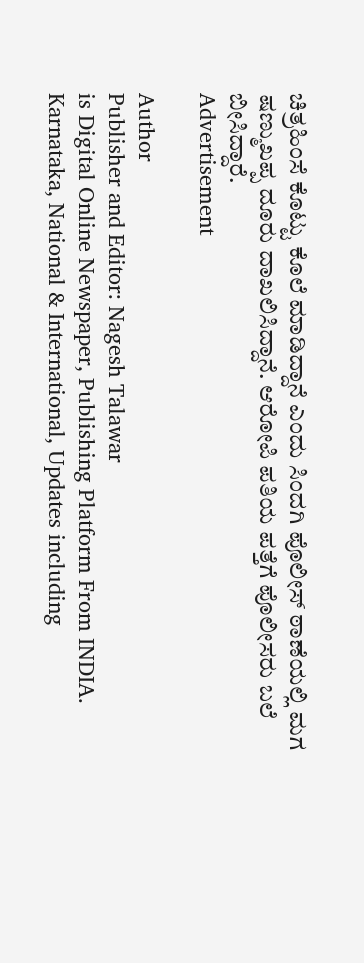ಚಿತ್ರಹಿಂಸೆ ಕೊಟ್ಟು ಕೊಲೆ ಮಾಡಿದ್ದಾನೆ ಎಂದು ಸಿಂದಗಿ ಪೊಲೀಸ್ ಠಾಣೆಯಲ್ಲಿ ಮಗ ಷಣ್ಮುಖಪ್ಪ ದೂರು ದಾಖಲಿಸಿದ್ದಾನೆ. ಆರೋಪಿ ಪತಿಯ ಪತ್ತೆಗೆ ಪೊಲೀಸರು ಬಲೆ ಬೀಸಿದ್ದಾರೆ.
Advertisement

Author
Publisher and Editor: Nagesh Talawar
is Digital Online Newspaper, Publishing Platform From INDIA. Karnataka, National & International, Updates including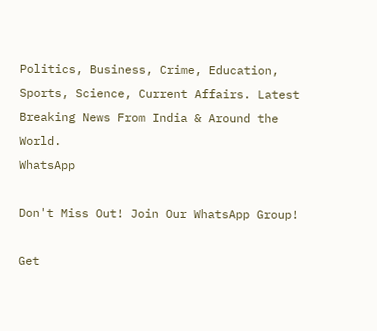Politics, Business, Crime, Education, Sports, Science, Current Affairs. Latest Breaking News From India & Around the World.
WhatsApp

Don't Miss Out! Join Our WhatsApp Group!

Get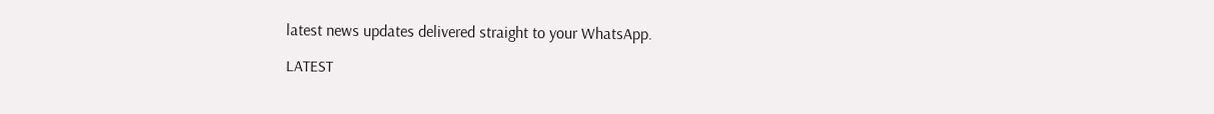latest news updates delivered straight to your WhatsApp.

LATEST